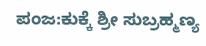ಪಂಜ:ಕುಕ್ಕೆ ಶ್ರೀ ಸುಬ್ರಹ್ಮಣ್ಯ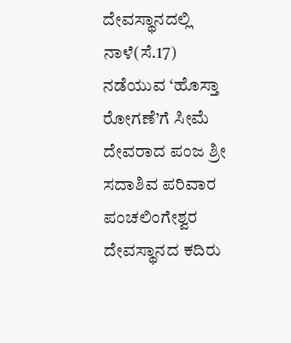ದೇವಸ್ಥಾನದಲ್ಲಿ ನಾಳೆ(ಸೆ.17) ನಡೆಯುವ ‘ಹೊಸ್ತಾ ರೋಗಣೆ’ಗೆ ಸೀಮೆ ದೇವರಾದ ಪಂಜ ಶ್ರೀ ಸದಾಶಿವ ಪರಿವಾರ ಪಂಚಲಿಂಗೇಶ್ವರ ದೇವಸ್ಥಾನದ ಕದಿರು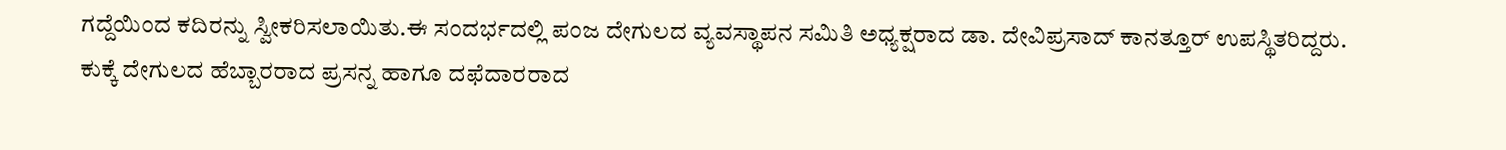ಗದ್ದೆಯಿಂದ ಕದಿರನ್ನು ಸ್ವೀಕರಿಸಲಾಯಿತು.ಈ ಸಂದರ್ಭದಲ್ಲಿ ಪಂಜ ದೇಗುಲದ ವ್ಯವಸ್ಥಾಪನ ಸಮಿತಿ ಅಧ್ಯಕ್ಷರಾದ ಡಾ. ದೇವಿಪ್ರಸಾದ್ ಕಾನತ್ತೂರ್ ಉಪಸ್ಥಿತರಿದ್ದರು.
ಕುಕ್ಕೆ ದೇಗುಲದ ಹೆಬ್ಬಾರರಾದ ಪ್ರಸನ್ನ ಹಾಗೂ ದಫೆದಾರರಾದ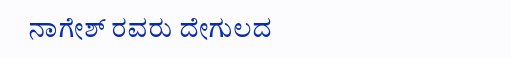ನಾಗೇಶ್ ರವರು ದೇಗುಲದ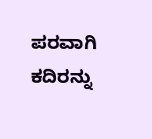ಪರವಾಗಿ ಕದಿರನ್ನು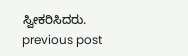ಸ್ವೀಕರಿಸಿದರು.
previous post